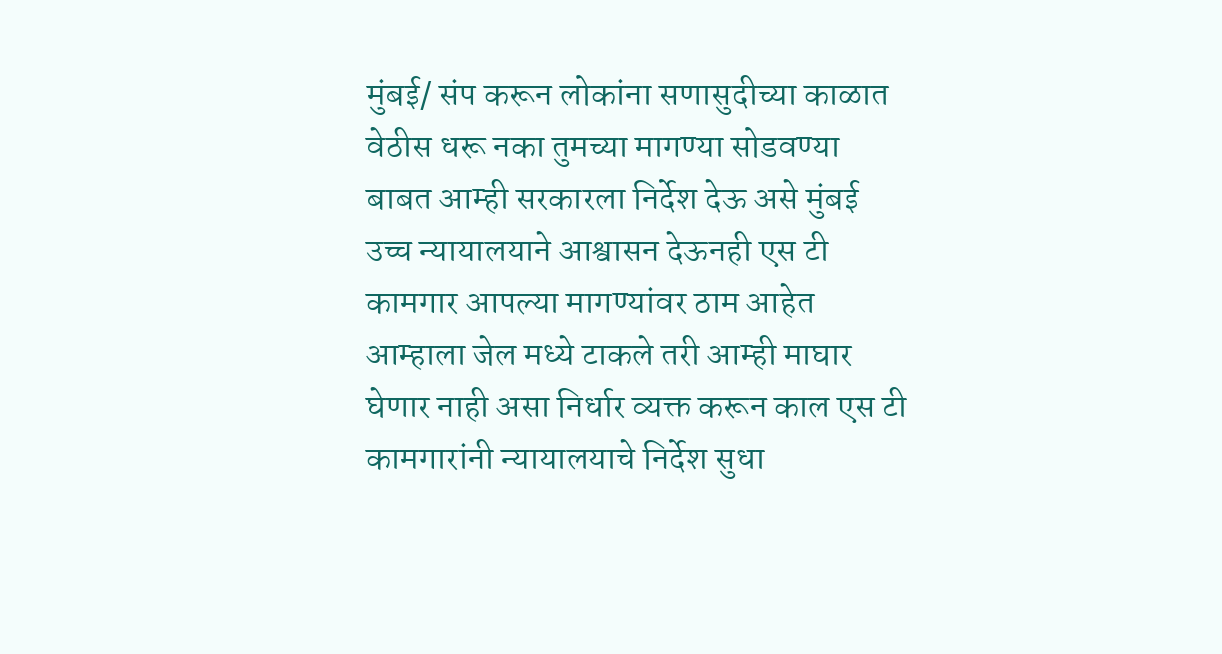मुंबई/ संप करून लोकांना सणासुदीच्या काळात वेठीस धरू नका तुमच्या मागण्या सोडवण्या बाबत आम्ही सरकारला निर्देश देऊ असे मुंबई उच्च न्यायालयाने आश्वासन देऊनही एस टी कामगार आपल्या मागण्यांवर ठाम आहेत आम्हाला जेल मध्ये टाकले तरी आम्ही माघार घेणार नाही असा निर्धार व्यक्त करून काल एस टी कामगारांनी न्यायालयाचे निर्देश सुधा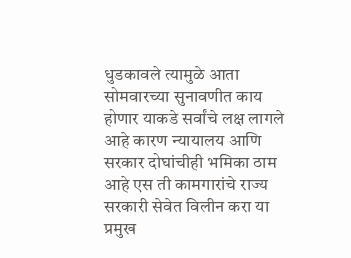धुडकावले त्यामुळे आता सोमवारच्या सुनावणीत काय होणार याकडे सर्वांचे लक्ष लागले आहे कारण न्यायालय आणि सरकार दोघांचीही भमिका ठाम आहे एस ती कामगारांचे राज्य सरकारी सेवेत विलीन करा या प्रमुख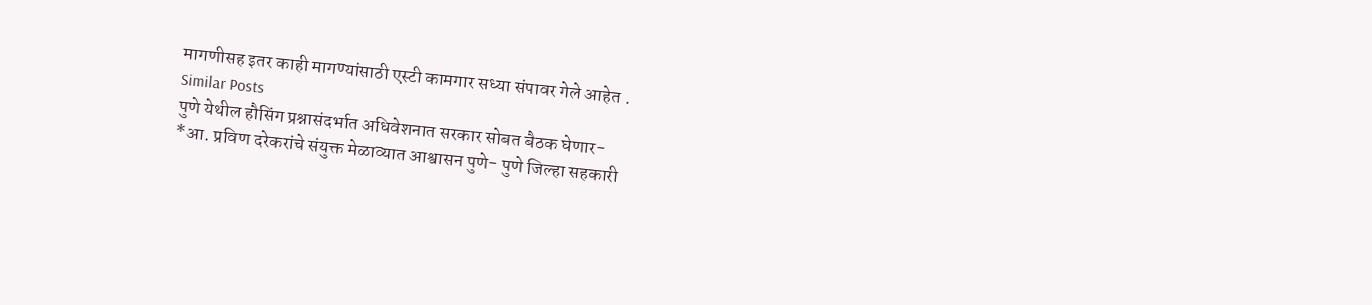मागणीसह इतर काही मागण्यांसाठी एस्टी कामगार सध्या संपावर गेले आहेत .
Similar Posts
पुणे येथील हौसिंग प्रश्नासंदर्भात अधिवेशनात सरकार सोबत बैठक घेणार-
*आ. प्रविण दरेकरांचे संयुक्त मेळाव्यात आश्वासन पुणे- पुणे जिल्हा सहकारी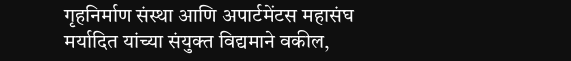गृहनिर्माण संस्था आणि अपार्टमेंटस महासंघ मर्यादित यांच्या संयुक्त विद्यमाने वकील,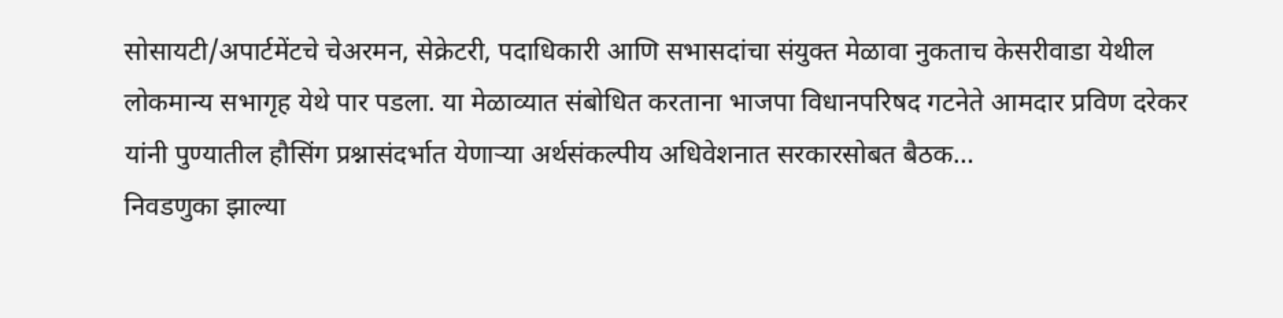सोसायटी/अपार्टमेंटचे चेअरमन, सेक्रेटरी, पदाधिकारी आणि सभासदांचा संयुक्त मेळावा नुकताच केसरीवाडा येथील लोकमान्य सभागृह येथे पार पडला. या मेळाव्यात संबोधित करताना भाजपा विधानपरिषद गटनेते आमदार प्रविण दरेकर यांनी पुण्यातील हौसिंग प्रश्नासंदर्भात येणाऱ्या अर्थसंकल्पीय अधिवेशनात सरकारसोबत बैठक…
निवडणुका झाल्या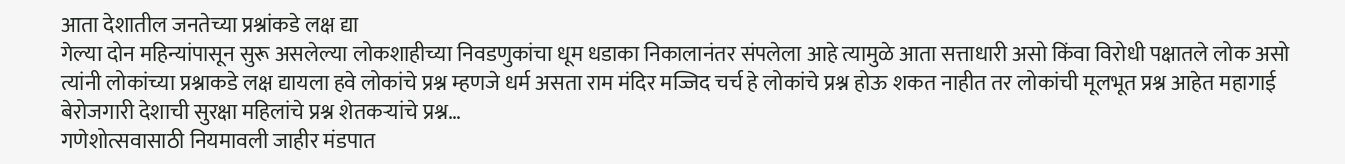आता देशातील जनतेच्या प्रश्नांकडे लक्ष द्या
गेल्या दोन महिन्यांपासून सुरू असलेल्या लोकशाहीच्या निवडणुकांचा धूम धडाका निकालानंतर संपलेला आहे त्यामुळे आता सत्ताधारी असो किंवा विरोधी पक्षातले लोक असो त्यांनी लोकांच्या प्रश्नाकडे लक्ष द्यायला हवे लोकांचे प्रश्न म्हणजे धर्म असता राम मंदिर मज्जिद चर्च हे लोकांचे प्रश्न होऊ शकत नाहीत तर लोकांची मूलभूत प्रश्न आहेत महागाई बेरोजगारी देशाची सुरक्षा महिलांचे प्रश्न शेतकऱ्यांचे प्रश्न…
गणेशोत्सवासाठी नियमावली जाहीर मंडपात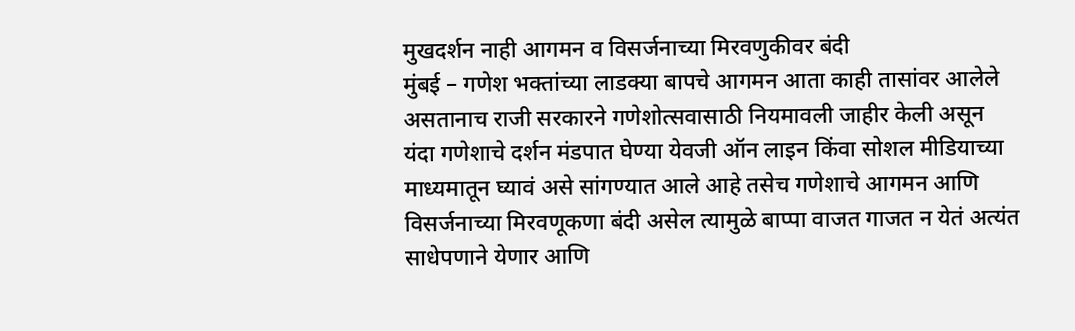मुखदर्शन नाही आगमन व विसर्जनाच्या मिरवणुकीवर बंदी
मुंबई – गणेश भक्तांच्या लाडक्या बापचे आगमन आता काही तासांवर आलेले असतानाच राजी सरकारने गणेशोत्सवासाठी नियमावली जाहीर केली असून यंदा गणेशाचे दर्शन मंडपात घेण्या येवजी ऑन लाइन किंवा सोशल मीडियाच्या माध्यमातून घ्यावं असे सांगण्यात आले आहे तसेच गणेशाचे आगमन आणि विसर्जनाच्या मिरवणूकणा बंदी असेल त्यामुळे बाप्पा वाजत गाजत न येतं अत्यंत साधेपणाने येणार आणि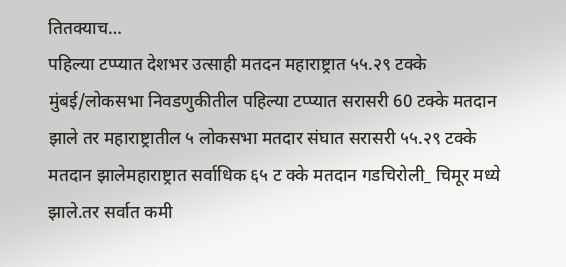तितक्याच…
पहिल्या टप्प्यात देशभर उत्साही मतदन महाराष्ट्रात ५५.२९ टक्के
मुंबई/लोकसभा निवडणुकीतील पहिल्या टप्प्यात सरासरी 60 टक्के मतदान झाले तर महाराष्ट्रातील ५ लोकसभा मतदार संघात सरासरी ५५.२९ टक्के मतदान झालेमहाराष्ट्रात सर्वाधिक ६५ ट क्के मतदान गडचिरोली_ चिमूर मध्ये झाले.तर सर्वात कमी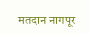मतदान नागपूर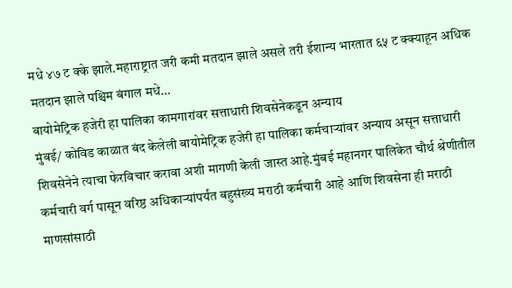मधे ४७ ट क्के झाले.महाराष्ट्रात जरी कमी मतदान झाले असले तरी ईशान्य भारतात ६५ ट क्क्याहून अधिक मतदान झाले पश्चिम बंगाल मधे…
बायोमेट्रिक हजेरी हा पालिका कामगारांवर सत्ताधारी शिवसेनेकडून अन्याय
मुंबई/ कोविड काळात बंद केलेली बायोमेट्रिक हजेरी हा पालिका कर्मचाऱ्यांवर अन्याय असून सत्ताधारी शिवसेनेने त्याचा फेरविचार करावा अशी मागणी केली जास्त आहे.मुंबई महानगर पालिकेत चौर्थ श्रेणीतील कर्मचारी वर्ग पासून वरिष्ठ अधिकाऱ्यांपर्यंत बहुसंख्य मराठी कर्मचारी आहे आणि शिवसेना ही मराठी माणसांसाठी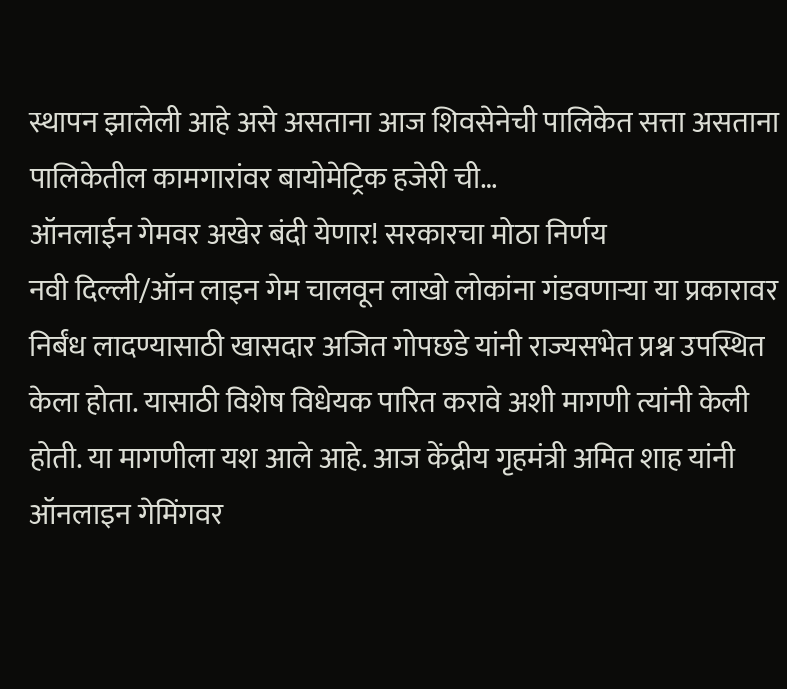स्थापन झालेली आहे असे असताना आज शिवसेनेची पालिकेत सत्ता असताना पालिकेतील कामगारांवर बायोमेट्रिक हजेरी ची…
ऑनलाईन गेमवर अखेर बंदी येणार! सरकारचा मोठा निर्णय
नवी दिल्ली/ऑन लाइन गेम चालवून लाखो लोकांना गंडवणाऱ्या या प्रकारावर निर्बंध लादण्यासाठी खासदार अजित गोपछडे यांनी राज्यसभेत प्रश्न उपस्थित केला होता. यासाठी विशेष विधेयक पारित करावे अशी मागणी त्यांनी केली होती. या मागणीला यश आले आहे. आज केंद्रीय गृहमंत्री अमित शाह यांनी ऑनलाइन गेमिंगवर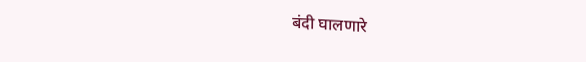बंदी घालणारे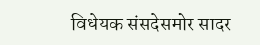विधेयक संसदेसमोर सादर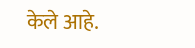केले आहे.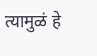त्यामुळं हे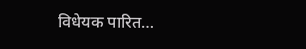विधेयक पारित…